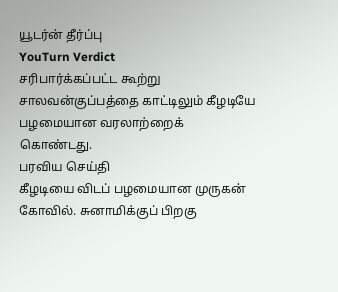யூடர்ன் தீர்ப்பு
YouTurn Verdict
சரிபார்க்கப்பட்ட கூற்று
சாலவன்குப்பத்தை காட்டிலும் கீழடியே பழமையான வரலாற்றைக் கொண்டது.
பரவிய செய்தி
கீழடியை விடப் பழமையான முருகன் கோவில். சுனாமிக்குப் பிறகு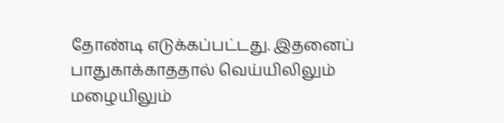தோண்டி எடுக்கப்பட்டது. இதனைப் பாதுகாக்காததால் வெய்யிலிலும் மழையிலும்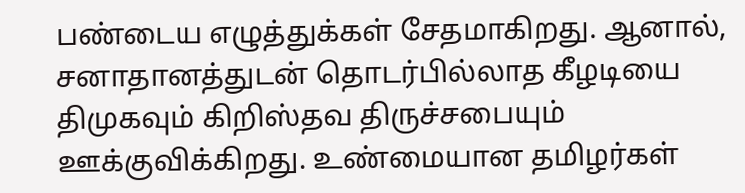பண்டைய எழுத்துக்கள் சேதமாகிறது. ஆனால், சனாதானத்துடன் தொடர்பில்லாத கீழடியை திமுகவும் கிறிஸ்தவ திருச்சபையும் ஊக்குவிக்கிறது. உண்மையான தமிழர்கள்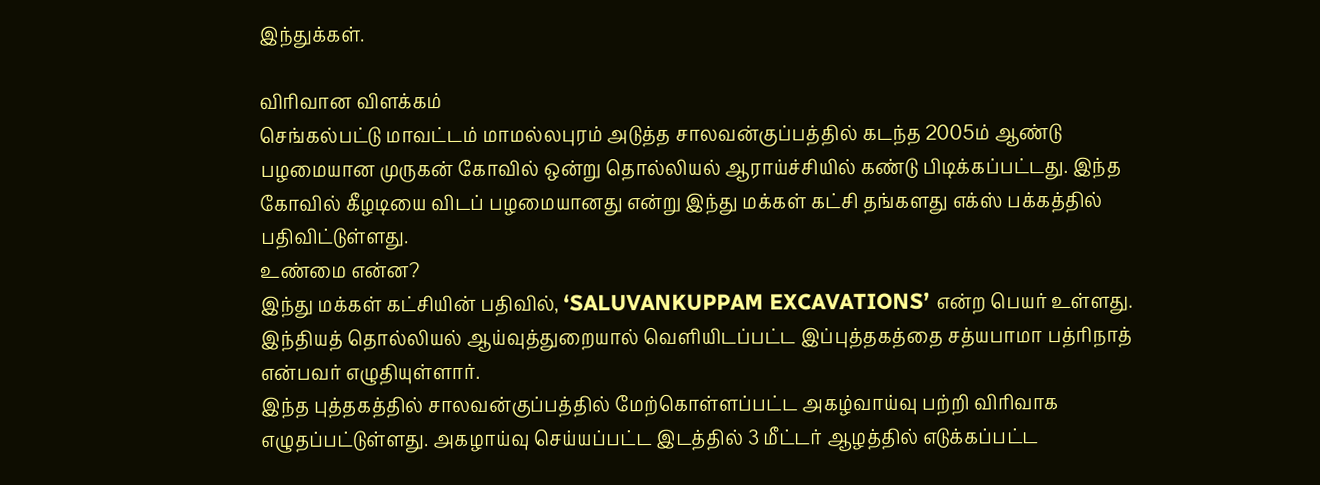இந்துக்கள்.

விரிவான விளக்கம்
செங்கல்பட்டு மாவட்டம் மாமல்லபுரம் அடுத்த சாலவன்குப்பத்தில் கடந்த 2005ம் ஆண்டு பழமையான முருகன் கோவில் ஒன்று தொல்லியல் ஆராய்ச்சியில் கண்டு பிடிக்கப்பட்டது. இந்த கோவில் கீழடியை விடப் பழமையானது என்று இந்து மக்கள் கட்சி தங்களது எக்ஸ் பக்கத்தில் பதிவிட்டுள்ளது.
உண்மை என்ன?
இந்து மக்கள் கட்சியின் பதிவில், ‘SALUVANKUPPAM EXCAVATIONS’ என்ற பெயர் உள்ளது. இந்தியத் தொல்லியல் ஆய்வுத்துறையால் வெளியிடப்பட்ட இப்புத்தகத்தை சத்யபாமா பத்ரிநாத் என்பவர் எழுதியுள்ளார்.
இந்த புத்தகத்தில் சாலவன்குப்பத்தில் மேற்கொள்ளப்பட்ட அகழ்வாய்வு பற்றி விரிவாக எழுதப்பட்டுள்ளது. அகழாய்வு செய்யப்பட்ட இடத்தில் 3 மீட்டர் ஆழத்தில் எடுக்கப்பட்ட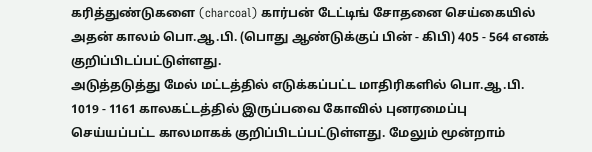கரித்துண்டுகளை (charcoal) கார்பன் டேட்டிங் சோதனை செய்கையில் அதன் காலம் பொ.ஆ.பி. (பொது ஆண்டுக்குப் பின் - கிபி) 405 - 564 எனக் குறிப்பிடப்பட்டுள்ளது.
அடுத்தடுத்து மேல் மட்டத்தில் எடுக்கப்பட்ட மாதிரிகளில் பொ.ஆ.பி. 1019 - 1161 காலகட்டத்தில் இருப்பவை கோவில் புனரமைப்பு செய்யப்பட்ட காலமாகக் குறிப்பிடப்பட்டுள்ளது. மேலும் மூன்றாம்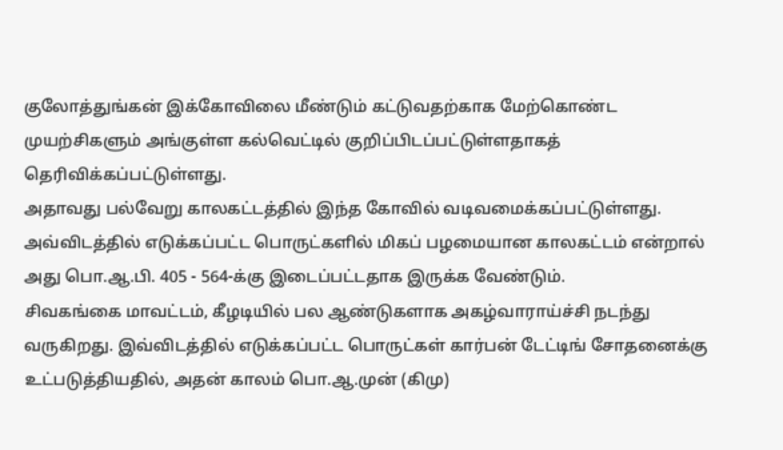குலோத்துங்கன் இக்கோவிலை மீண்டும் கட்டுவதற்காக மேற்கொண்ட முயற்சிகளும் அங்குள்ள கல்வெட்டில் குறிப்பிடப்பட்டுள்ளதாகத் தெரிவிக்கப்பட்டுள்ளது.
அதாவது பல்வேறு காலகட்டத்தில் இந்த கோவில் வடிவமைக்கப்பட்டுள்ளது. அவ்விடத்தில் எடுக்கப்பட்ட பொருட்களில் மிகப் பழமையான காலகட்டம் என்றால் அது பொ.ஆ.பி. 405 - 564-க்கு இடைப்பட்டதாக இருக்க வேண்டும்.
சிவகங்கை மாவட்டம், கீழடியில் பல ஆண்டுகளாக அகழ்வாராய்ச்சி நடந்து வருகிறது. இவ்விடத்தில் எடுக்கப்பட்ட பொருட்கள் கார்பன் டேட்டிங் சோதனைக்கு உட்படுத்தியதில், அதன் காலம் பொ.ஆ.முன் (கிமு)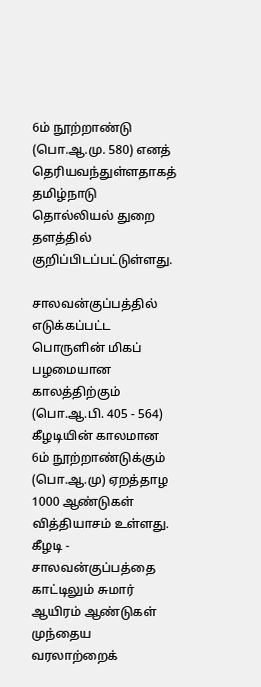6ம் நூற்றாண்டு (பொ.ஆ.மு. 580) எனத் தெரியவந்துள்ளதாகத் தமிழ்நாடு தொல்லியல் துறை தளத்தில் குறிப்பிடப்பட்டுள்ளது.

சாலவன்குப்பத்தில் எடுக்கப்பட்ட பொருளின் மிகப் பழமையான காலத்திற்கும் (பொ.ஆ.பி. 405 - 564) கீழடியின் காலமான 6ம் நூற்றாண்டுக்கும் (பொ.ஆ.மு) ஏறத்தாழ 1000 ஆண்டுகள் வித்தியாசம் உள்ளது. கீழடி - சாலவன்குப்பத்தை காட்டிலும் சுமார் ஆயிரம் ஆண்டுகள் முந்தைய வரலாற்றைக்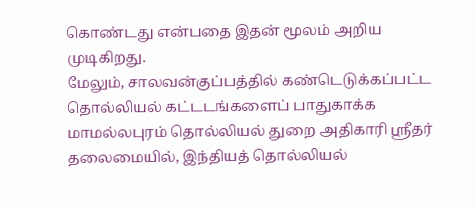கொண்டது என்பதை இதன் மூலம் அறிய முடிகிறது.
மேலும், சாலவன்குப்பத்தில் கண்டெடுக்கப்பட்ட தொல்லியல் கட்டடங்களைப் பாதுகாக்க மாமல்லபுரம் தொல்லியல் துறை அதிகாரி ஸ்ரீதர் தலைமையில், இந்தியத் தொல்லியல்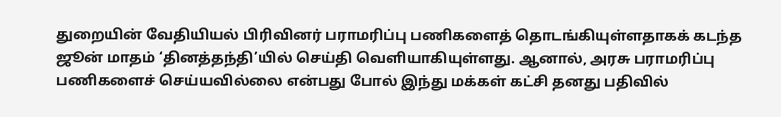துறையின் வேதியியல் பிரிவினர் பராமரிப்பு பணிகளைத் தொடங்கியுள்ளதாகக் கடந்த ஜூன் மாதம் ‘தினத்தந்தி’யில் செய்தி வெளியாகியுள்ளது. ஆனால், அரசு பராமரிப்பு பணிகளைச் செய்யவில்லை என்பது போல் இந்து மக்கள் கட்சி தனது பதிவில்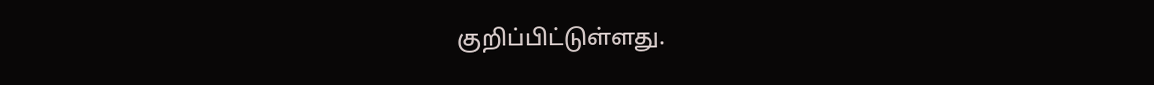குறிப்பிட்டுள்ளது.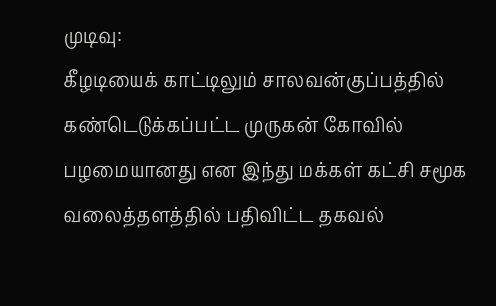முடிவு:
கீழடியைக் காட்டிலும் சாலவன்குப்பத்தில் கண்டெடுக்கப்பட்ட முருகன் கோவில் பழமையானது என இந்து மக்கள் கட்சி சமூக வலைத்தளத்தில் பதிவிட்ட தகவல்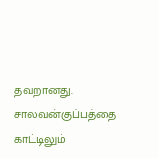தவறானது. சாலவன்குப்பத்தை காட்டிலும்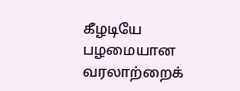கீழடியே பழமையான வரலாற்றைக்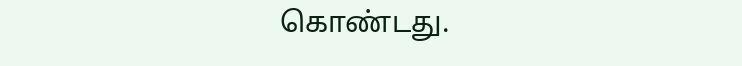கொண்டது.